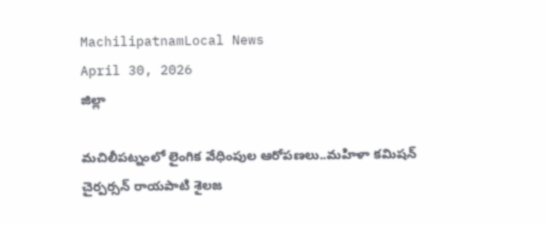MachilipatnamLocal News
April 30, 2026
జిల్లా

మచిలీపట్నంలో లైంగిక వేధింపుల ఆరోపణలు..మహిళా కమిషన్ చైర్పర్సన్ రాయపాటి శైలజ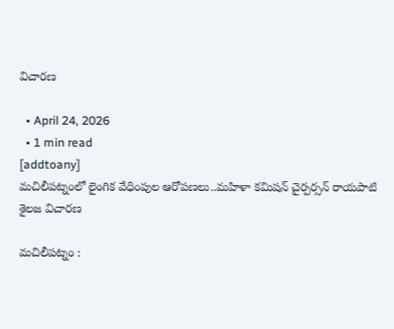విచారణ

  • April 24, 2026
  • 1 min read
[addtoany]
మచిలీపట్నంలో లైంగిక వేధింపుల ఆరోపణలు..మహిళా కమిషన్ చైర్పర్సన్ రాయపాటి శైలజ విచారణ

మచిలీపట్నం :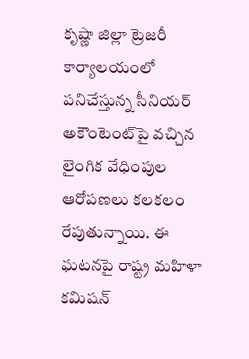కృష్ణా జిల్లా ట్రెజరీ కార్యాలయంలో పనిచేస్తున్న సీనియర్ అకౌంటెంట్‌పై వచ్చిన లైంగిక వేధింపుల ఆరోపణలు కలకలం రేపుతున్నాయి. ఈ ఘటనపై రాష్ట్ర మహిళా కమిషన్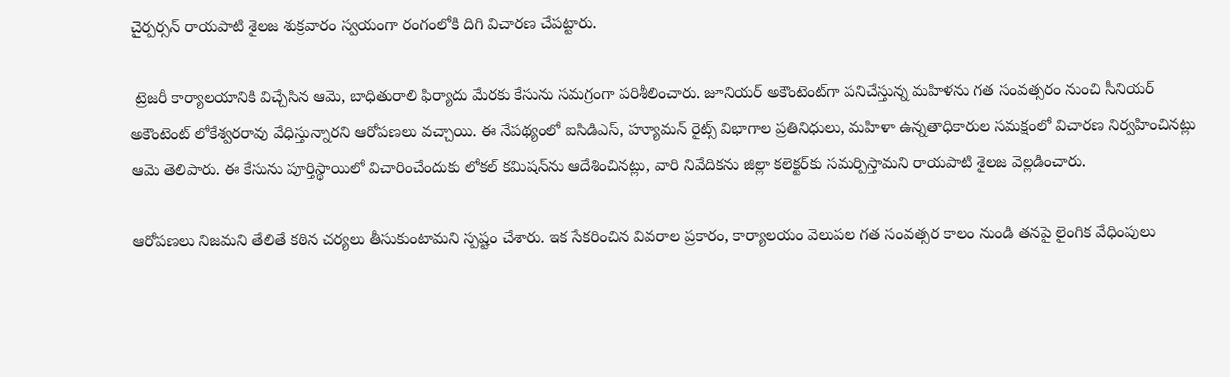చైర్పర్సన్ రాయపాటి శైలజ శుక్రవారం స్వయంగా రంగంలోకి దిగి విచారణ చేపట్టారు.

 ట్రెజరీ కార్యాలయానికి విచ్చేసిన ఆమె, బాధితురాలి ఫిర్యాదు మేరకు కేసును సమగ్రంగా పరిశీలించారు. జూనియర్ అకౌంటెంట్‌గా పనిచేస్తున్న మహిళను గత సంవత్సరం నుంచి సీనియర్ అకౌంటెంట్ లోకేశ్వరరావు వేధిస్తున్నారని ఆరోపణలు వచ్చాయి. ఈ నేపథ్యంలో ఐసిడిఎస్, హ్యూమన్ రైట్స్ విభాగాల ప్రతినిధులు, మహిళా ఉన్నతాధికారుల సమక్షంలో విచారణ నిర్వహించినట్లు ఆమె తెలిపారు. ఈ కేసును పూర్తిస్థాయిలో విచారించేందుకు లోకల్ కమిషన్‌ను ఆదేశించినట్లు, వారి నివేదికను జిల్లా కలెక్టర్‌కు సమర్పిస్తామని రాయపాటి శైలజ వెల్లడించారు.

ఆరోపణలు నిజమని తేలితే కఠిన చర్యలు తీసుకుంటామని స్పష్టం చేశారు. ఇక సేకరించిన వివరాల ప్రకారం, కార్యాలయం వెలుపల గత సంవత్సర కాలం నుండి తనపై లైంగిక వేధింపులు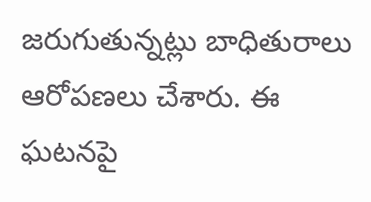జరుగుతున్నట్లు బాధితురాలు ఆరోపణలు చేశారు. ఈ ఘటనపై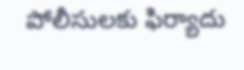పోలీసులకు ఫిర్యాదు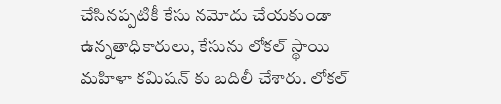చేసినప్పటికీ కేసు నమోదు చేయకుండా ఉన్నతాధికారులు, కేసును లోకల్ స్థాయి మహిళా కమిషన్ కు బదిలీ చేశారు. లోకల్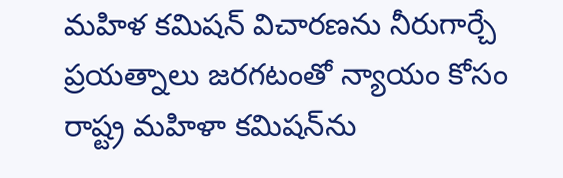మహిళ కమిషన్ విచారణను నీరుగార్చే ప్రయత్నాలు జరగటంతో న్యాయం కోసం రాష్ట్ర మహిళా కమిషన్‌ను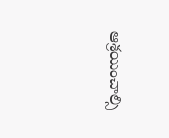ఆశ్రయించాల్సి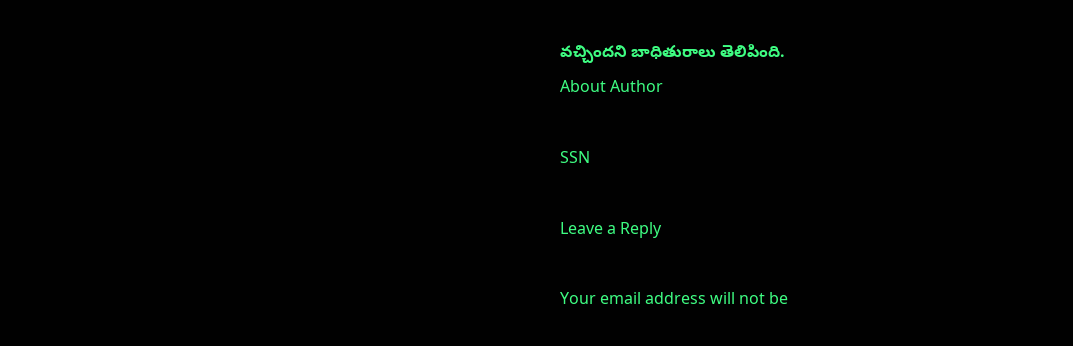వచ్చిందని బాధితురాలు తెలిపింది.
About Author

SSN

Leave a Reply

Your email address will not be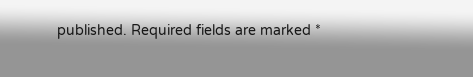published. Required fields are marked *